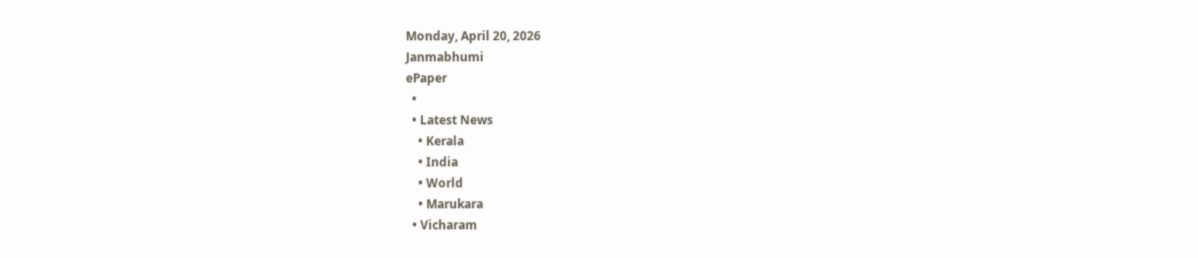Monday, April 20, 2026
Janmabhumi
ePaper
  •
  • Latest News
    • Kerala
    • India
    • World
    • Marukara
  • Vicharam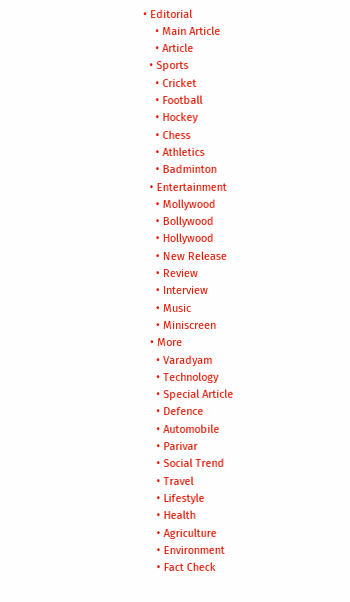• Editorial
    • Main Article
    • Article
  • Sports
    • Cricket
    • Football
    • Hockey
    • Chess
    • Athletics
    • Badminton
  • Entertainment
    • Mollywood
    • Bollywood
    • Hollywood
    • New Release
    • Review
    • Interview
    • Music
    • Miniscreen
  • More
    • Varadyam
    • Technology
    • Special Article
    • Defence
    • Automobile
    • Parivar
    • Social Trend
    • Travel
    • Lifestyle
    • Health
    • Agriculture
    • Environment
    • Fact Check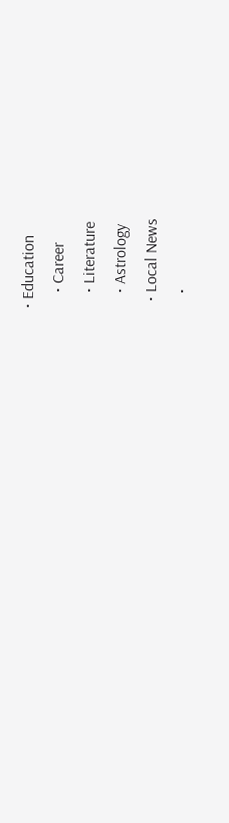• Education
    • Career
    • Literature
    • Astrology
  • Local News
    •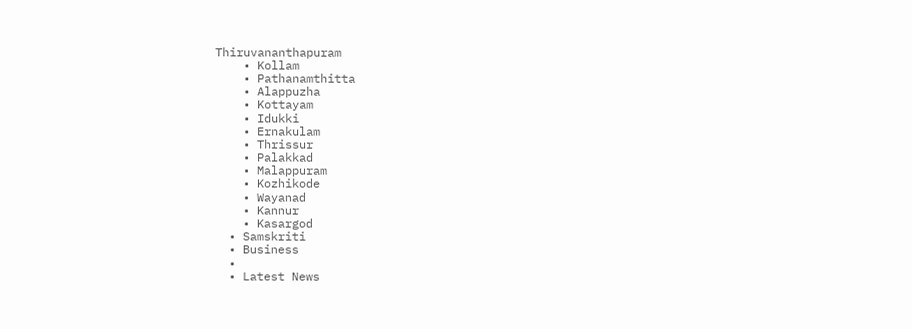Thiruvananthapuram
    • Kollam
    • Pathanamthitta
    • Alappuzha
    • Kottayam
    • Idukki
    • Ernakulam
    • Thrissur
    • Palakkad
    • Malappuram
    • Kozhikode
    • Wayanad
    • Kannur
    • Kasargod
  • Samskriti
  • Business
  •
  • Latest News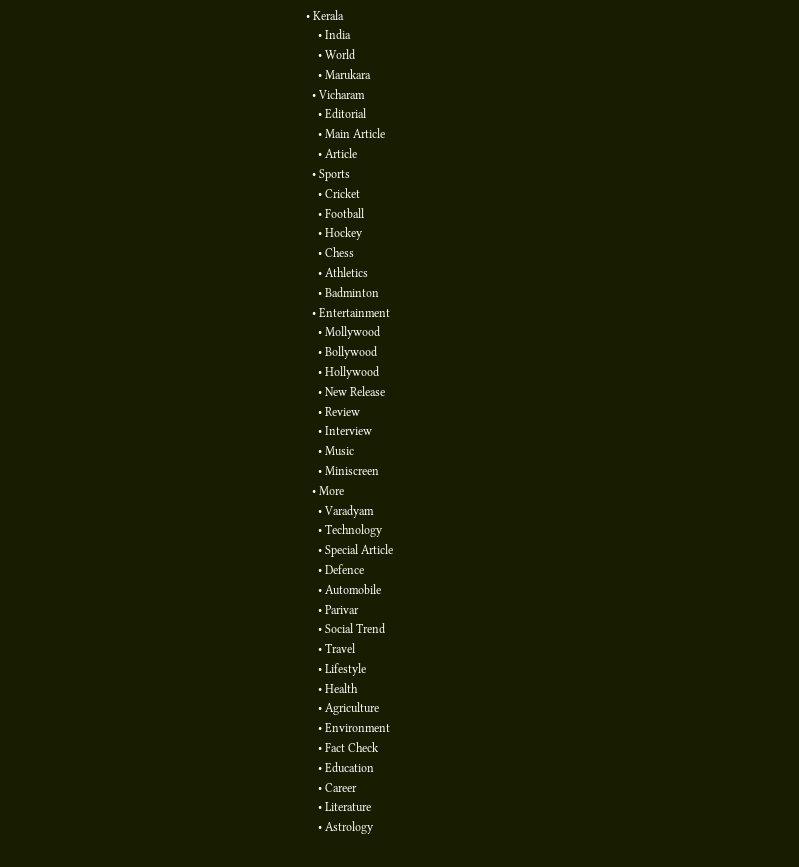• Kerala
    • India
    • World
    • Marukara
  • Vicharam
    • Editorial
    • Main Article
    • Article
  • Sports
    • Cricket
    • Football
    • Hockey
    • Chess
    • Athletics
    • Badminton
  • Entertainment
    • Mollywood
    • Bollywood
    • Hollywood
    • New Release
    • Review
    • Interview
    • Music
    • Miniscreen
  • More
    • Varadyam
    • Technology
    • Special Article
    • Defence
    • Automobile
    • Parivar
    • Social Trend
    • Travel
    • Lifestyle
    • Health
    • Agriculture
    • Environment
    • Fact Check
    • Education
    • Career
    • Literature
    • Astrology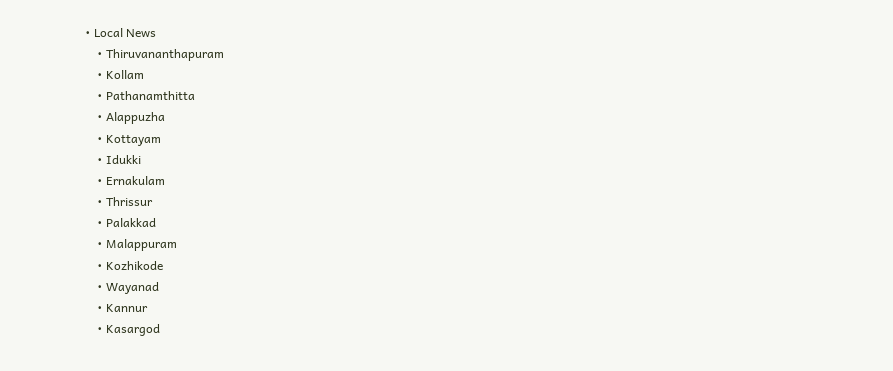• Local News
    • Thiruvananthapuram
    • Kollam
    • Pathanamthitta
    • Alappuzha
    • Kottayam
    • Idukki
    • Ernakulam
    • Thrissur
    • Palakkad
    • Malappuram
    • Kozhikode
    • Wayanad
    • Kannur
    • Kasargod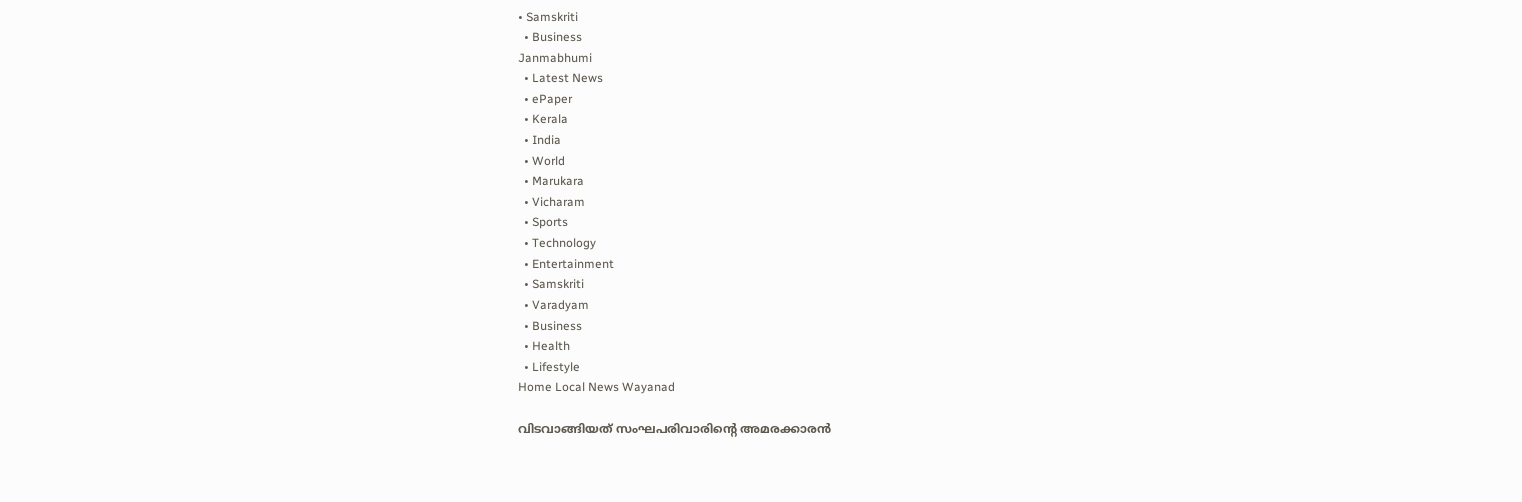• Samskriti
  • Business
Janmabhumi
  • Latest News
  • ePaper
  • Kerala
  • India
  • World
  • Marukara
  • Vicharam
  • Sports
  • Technology
  • Entertainment
  • Samskriti
  • Varadyam
  • Business
  • Health
  • Lifestyle
Home Local News Wayanad

വിടവാങ്ങിയത് സംഘപരിവാരിന്റെ അമരക്കാരന്‍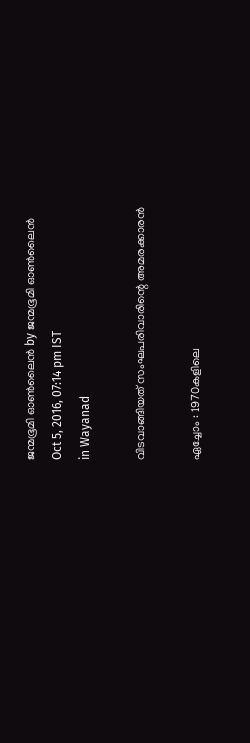ജന്മഭൂമി ഓണ്‍ലൈന്‍ by ജന്മഭൂമി ഓണ്‍ലൈന്‍
Oct 5, 2016, 07:14 pm IST
in Wayanad

വിടവാങ്ങിയത് സംഘപരിവാരിന്റെ അമരക്കാരന്‍

ഏച്ചോം : 1970കളിലെ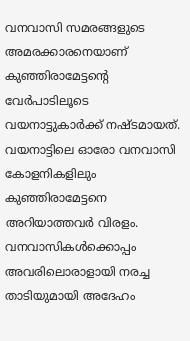വനവാസി സമരങ്ങളുടെ അമരക്കാരനെയാണ് കുഞ്ഞിരാമേട്ടന്റെ വേര്‍പാടിലൂടെ വയനാട്ടുകാര്‍ക്ക് നഷ്ടമായത്. വയനാട്ടിലെ ഓരോ വനവാസി കോളനികളിലും കുഞ്ഞിരാമേട്ടനെ അറിയാത്തവര്‍ വിരളം. വനവാസികള്‍ക്കൊപ്പം അവരിലൊരാളായി നരച്ച താടിയുമായി അദേഹം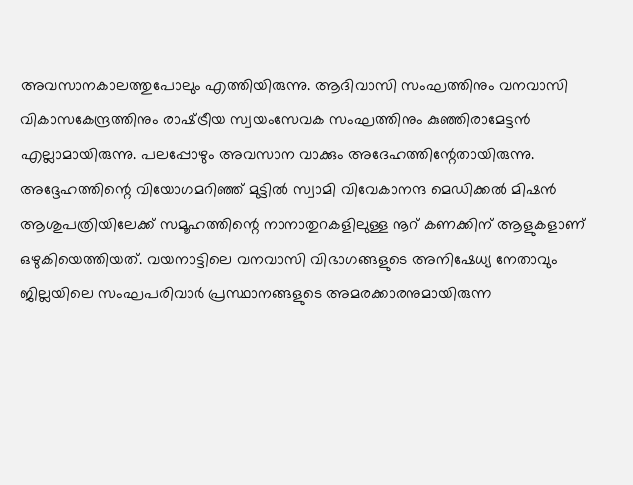അവസാനകാലത്തുപോലും എത്തിയിരുന്നു. ആദിവാസി സംഘത്തിനും വനവാസി വികാസകേന്ദ്രത്തിനും രാഷ്‌ട്രീയ സ്വയംസേവക സംഘത്തിനും കുഞ്ഞിരാമേട്ടന്‍ എല്ലാമായിരുന്നു. പലപ്പോഴും അവസാന വാക്കും അദേഹത്തിന്റേതായിരുന്നു. അദ്ദേഹത്തിന്റെ വിയോഗമറിഞ്ഞ് മുട്ടില്‍ സ്വാമി വിവേകാനന്ദ മെഡിക്കല്‍ മിഷന്‍ ആശുപത്രിയിലേക്ക് സമൂഹത്തിന്റെ നാനാതുറകളിലുള്ള നൂറ് കണക്കിന് ആളുകളാണ് ഒഴുകിയെത്തിയത്. വയനാട്ടിലെ വനവാസി വിഭാഗങ്ങളുടെ അനിഷേധ്യ നേതാവും ജില്ലയിലെ സംഘപരിവാര്‍ പ്രസ്ഥാനങ്ങളുടെ അമരക്കാരനുമായിരുന്ന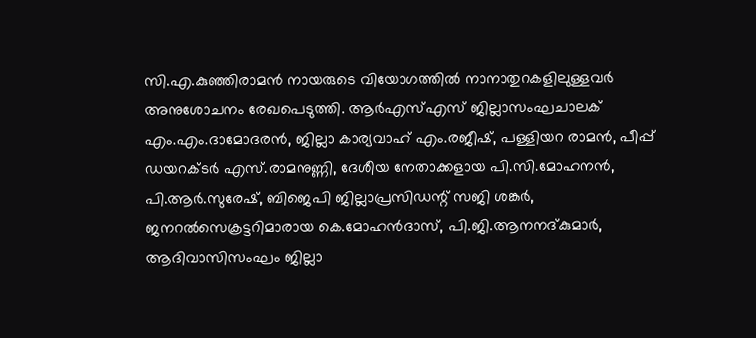സി.എ.കുഞ്ഞിരാമന്‍ നായരുടെ വിയോഗത്തില്‍ നാനാതുറകളിലുള്ളവര്‍ അനുശോചനം രേഖപെടുത്തി. ആര്‍എസ്എസ് ജില്ലാസംഘചാലക് എം.എം.ദാമോദരന്‍, ജില്ലാ കാര്യവാഹ് എം.രജീഷ്, പള്ളിയറ രാമന്‍, പീപ്പ് ഡയറക്ടര്‍ എസ്.രാമനുണ്ണി, ദേശീയ നേതാക്കളായ പി.സി.മോഹനന്‍, പി.ആര്‍.സുരേഷ്, ബിജെപി ജില്ലാപ്രസിഡന്റ് സജി ശങ്കര്‍, ജനറല്‍സെക്രട്ടറിമാരായ കെ.മോഹന്‍ദാസ്, പി.ജി.ആനനദ്കുമാര്‍, ആദിവാസിസംഘം ജില്ലാ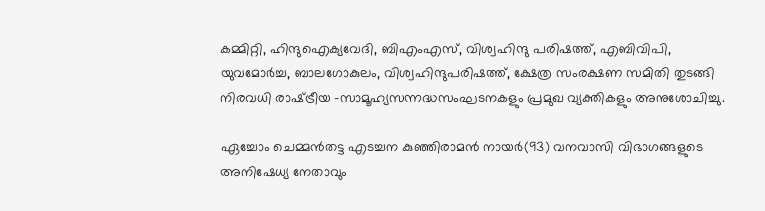കമ്മിറ്റി, ഹിന്ദുഐക്യവേദി, ബിഎംഎസ്, വിശ്വഹിന്ദു പരിഷത്ത്, എബിവിപി, യുവമോര്‍ച്ച, ബാലഗോകുലം, വിശ്വഹിന്ദുപരിഷത്ത്, ക്ഷേത്ര സംരക്ഷണ സമിതി തുടങ്ങി നിരവധി രാഷ്‌ട്രീയ -സാമൂഹ്യസന്നദ്ധസംഘടനകളും പ്രമുഖ വ്യക്തികളും അനുശോചിച്ചു.

ഏച്ചോം ചെമ്മന്‍തട്ട എടച്ചന കുഞ്ഞിരാമന്‍ നായര്‍(93) വനവാസി വിഭാഗങ്ങളുടെ അനിഷേധ്യ നേതാവും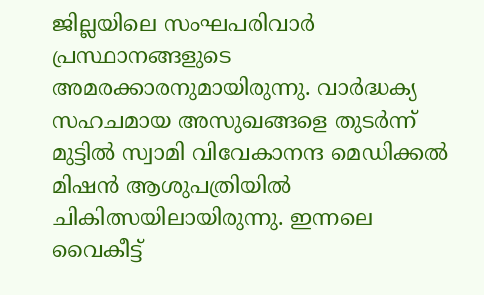ജില്ലയിലെ സംഘപരിവാര്‍ പ്രസ്ഥാനങ്ങളുടെ അമരക്കാരനുമായിരുന്നു. വാര്‍ദ്ധക്യ സഹചമായ അസുഖങ്ങളെ തുടര്‍ന്ന് മുട്ടില്‍ സ്വാമി വിവേകാനന്ദ മെഡിക്കല്‍ മിഷന്‍ ആശുപത്രിയില്‍ ചികിത്സയിലായിരുന്നു. ഇന്നലെ വൈകീട്ട്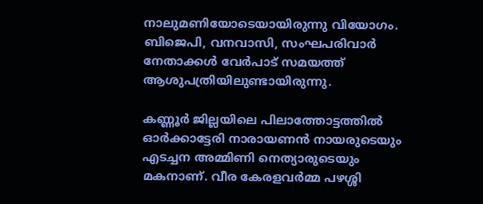നാലുമണിയോടെയായിരുന്നു വിയോഗം. ബിജെപി, വനവാസി, സംഘപരിവാര്‍ നേതാക്കള്‍ വേര്‍പാട് സമയത്ത് ആശുപത്രിയിലുണ്ടായിരുന്നു.

കണ്ണൂര്‍ ജില്ലയിലെ പിലാത്തോട്ടത്തില്‍ ഓര്‍ക്കാട്ടേരി നാരായണന്‍ നായരുടെയും എടച്ചന അമ്മിണി നെത്യാരുടെയും മകനാണ്. വീര കേരളവര്‍മ്മ പഴശ്ശി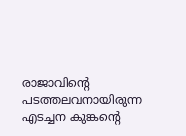രാജാവിന്റെ പടത്തലവനായിരുന്ന എടച്ചന കുങ്കന്റെ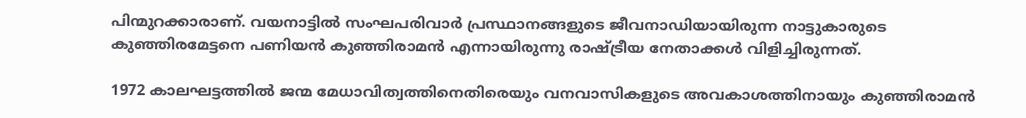പിന്മുറക്കാരാണ്. വയനാട്ടില്‍ സംഘപരിവാര്‍ പ്രസ്ഥാനങ്ങളുടെ ജീവനാഡിയായിരുന്ന നാട്ടുകാരുടെ കുഞ്ഞിരമേട്ടനെ പണിയന്‍ കുഞ്ഞിരാമന്‍ എന്നായിരുന്നു രാഷ്‌ട്രീയ നേതാക്കള്‍ വിളിച്ചിരുന്നത്.

1972 കാലഘട്ടത്തില്‍ ജന്മ മേധാവിത്വത്തിനെതിരെയും വനവാസികളുടെ അവകാശത്തിനായും കുഞ്ഞിരാമന്‍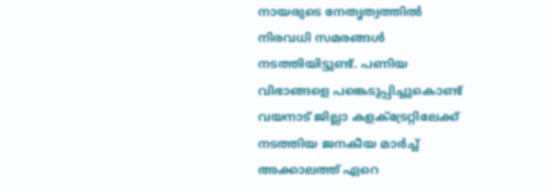നായരുടെ നേതൃത്വത്തില്‍ നിരവധി സമരങ്ങള്‍ നടത്തിയിട്ടുണ്ട്. പണിയ വിഭാങ്ങളെ പങ്കെടുപ്പിച്ചുകൊണ്ട് വയനാട് ജില്ലാ കളക്‌ട്രേറ്റിലേക്ക് നടത്തിയ ജനകീയ മാര്‍ച്ച് അക്കാലത്ത് ഏറെ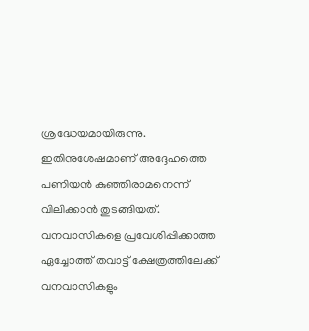ശ്രദ്ധേയമായിരുന്നു. ഇതിനുശേഷമാണ് അദ്ദേഹത്തെ പണിയന്‍ കുഞ്ഞിരാമനെന്ന് വിലിക്കാന്‍ തുടങ്ങിയത്. വനവാസികളെ പ്രവേശിപ്പിക്കാത്ത ഏച്ചോത്ത് തവാട്ട് ക്ഷേത്രത്തിലേക്ക് വനവാസികളും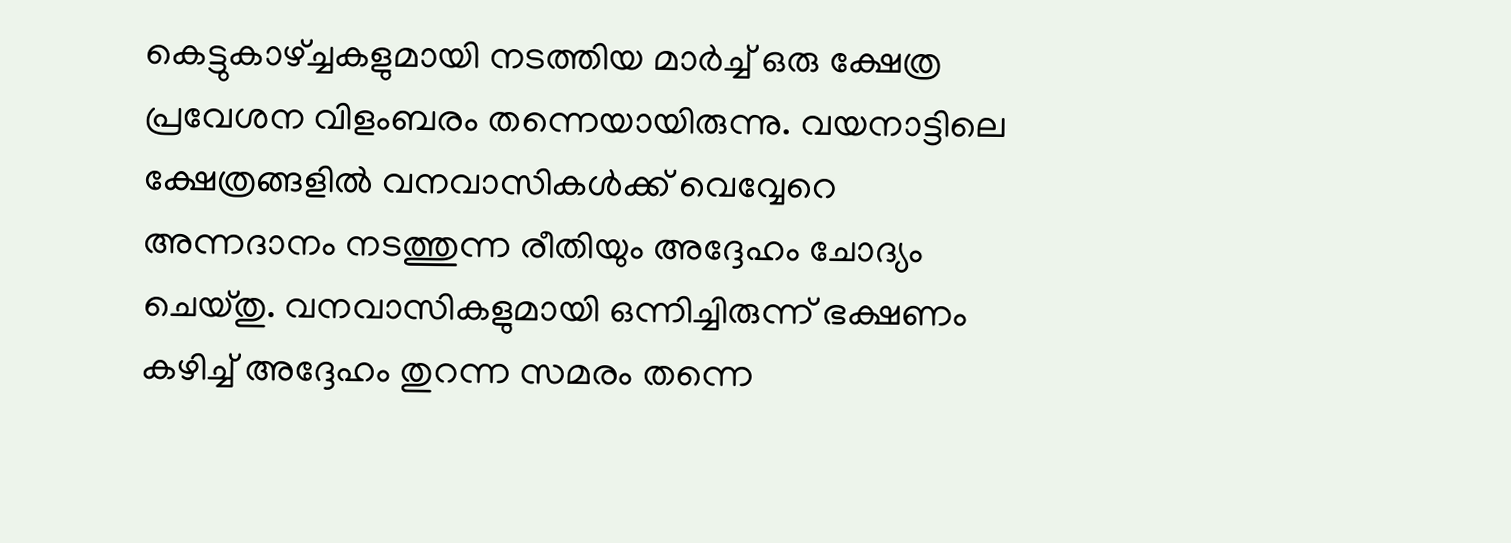കെട്ടുകാഴ്‌ച്ചകളുമായി നടത്തിയ മാര്‍ച്ച് ഒരു ക്ഷേത്ര പ്രവേശന വിളംബരം തന്നെയായിരുന്നു. വയനാട്ടിലെ ക്ഷേത്രങ്ങളില്‍ വനവാസികള്‍ക്ക് വെവ്വേറെ അന്നദാനം നടത്തുന്ന രീതിയും അദ്ദേഹം ചോദ്യം ചെയ്തു. വനവാസികളുമായി ഒന്നിച്ചിരുന്ന് ഭക്ഷണം കഴിച്ച് അദ്ദേഹം തുറന്ന സമരം തന്നെ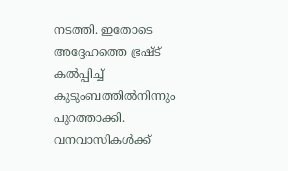നടത്തി. ഇതോടെ അദ്ദേഹത്തെ ഭ്രഷ്ട് കല്‍പ്പിച്ച് കുടുംബത്തില്‍നിന്നും പുറത്താക്കി. വനവാസികള്‍ക്ക്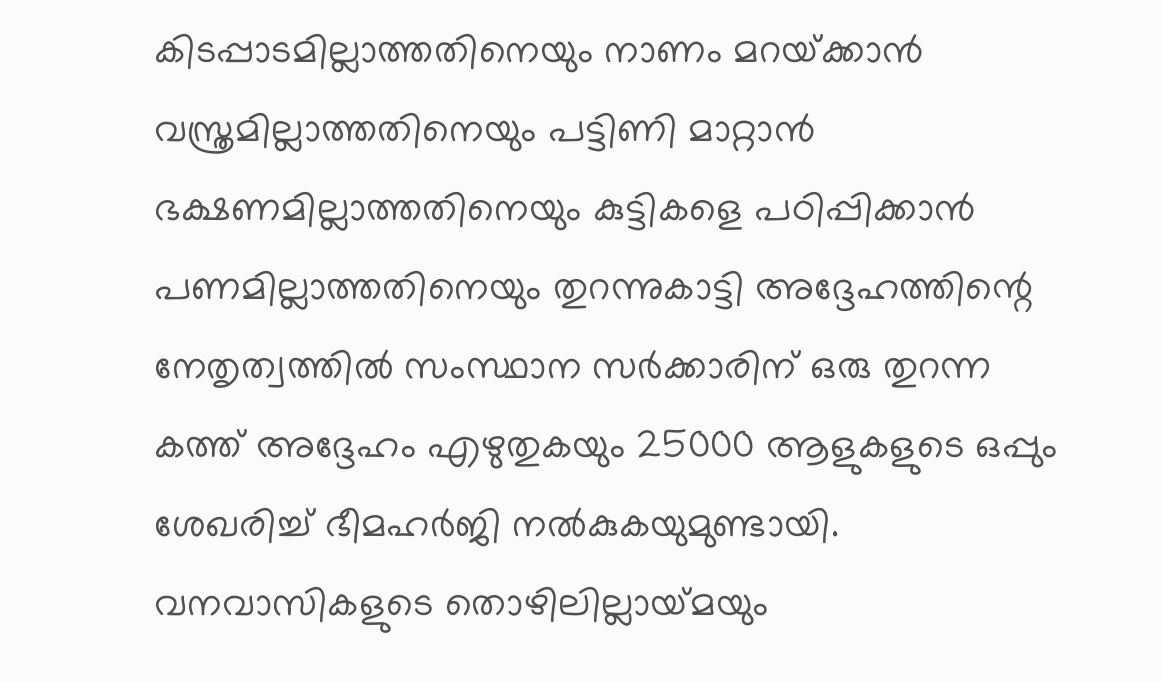കിടപ്പാടമില്ലാത്തതിനെയും നാണം മറയ്‌ക്കാന്‍ വസ്ത്രമില്ലാത്തതിനെയും പട്ടിണി മാറ്റാന്‍ ഭക്ഷണമില്ലാത്തതിനെയും കുട്ടികളെ പഠിപ്പിക്കാന്‍ പണമില്ലാത്തതിനെയും തുറന്നുകാട്ടി അദ്ദേഹത്തിന്റെ നേതൃത്വത്തില്‍ സംസ്ഥാന സര്‍ക്കാരിന് ഒരു തുറന്ന കത്ത് അദ്ദേഹം എഴുതുകയും 25000 ആളുകളുടെ ഒപ്പും ശേഖരിച്ച് ഭീമഹര്‍ജി നല്‍കുകയുമുണ്ടായി. വനവാസികളുടെ തൊഴിലില്ലായ്‌മയും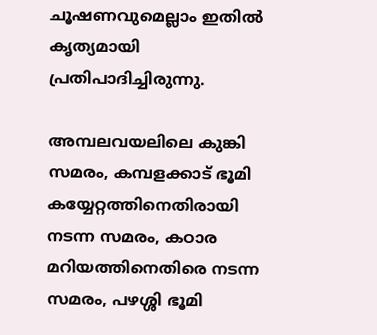ചൂഷണവുമെല്ലാം ഇതില്‍ കൃത്യമായി പ്രതിപാദിച്ചിരുന്നു.

അമ്പലവയലിലെ കുങ്കി സമരം, കമ്പളക്കാട് ഭൂമി കയ്യേറ്റത്തിനെതിരായി നടന്ന സമരം, കഠാര മറിയത്തിനെതിരെ നടന്ന സമരം, പഴശ്ശി ഭൂമി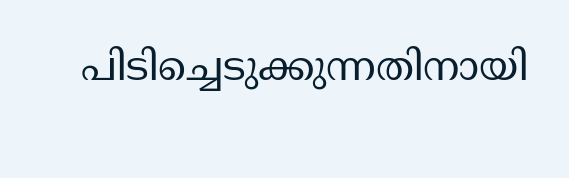പിടിച്ചെടുക്കുന്നതിനായി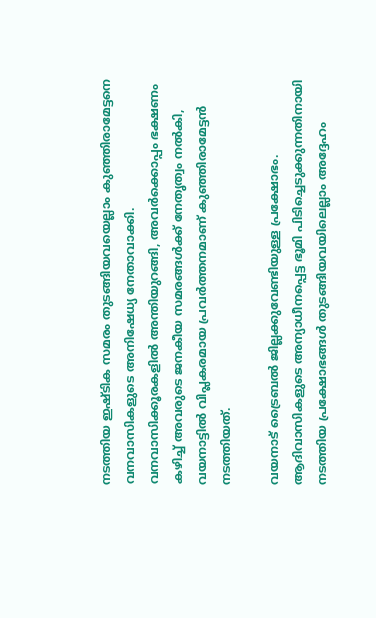നടത്തിയ ഇഷ്ടിക സമരം തുടങ്ങിയവയെല്ലാം കുഞ്ഞിരാമേട്ടനെ വനവാസികളുടെ അനിഷേധ്യ നേതാവാക്കി. വനവാസിക്കൂരകളില്‍ അന്തിയുറങ്ങി, അവര്‍ക്കൊപ്പം ഭക്ഷണം കഴിച്ച് അവരുടെ ജനകീയ സമരങ്ങള്‍ക്ക് നേതൃത്വം നല്‍കി, വയനാട്ടില്‍ വിപ്ലകരമായ പ്രവര്‍ത്തനമാണ് കുഞ്ഞിരാമേട്ടന്‍ നടത്തിയത്.

വയനാട് ട്രൈബല്‍ ജില്ലക്കുവേണ്ടിയുള്ള പ്രക്ഷോഭം. ആദിവാസികളുടെ അന്യാധീനപ്പെട്ട ഭൂമി പിടിച്ചെടുക്കുന്നതിനായി നടത്തിയ പ്രക്ഷോഭങ്ങള്‍ തുടങ്ങിയവയിലെല്ലാം അദ്ദേഹം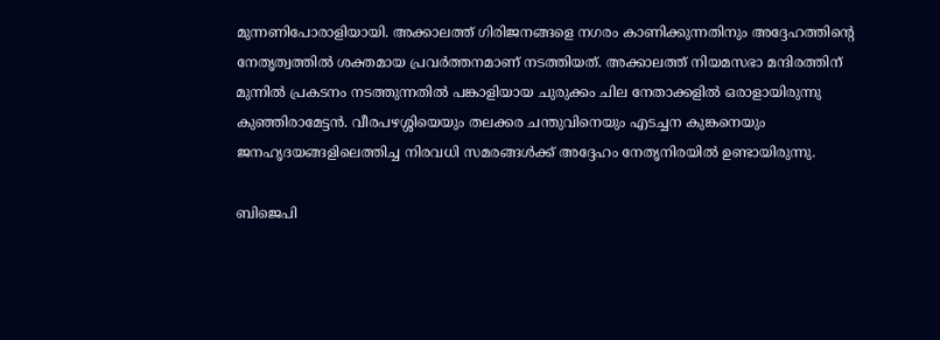മുന്നണിപോരാളിയായി. അക്കാലത്ത് ഗിരിജനങ്ങളെ നഗരം കാണിക്കുന്നതിനും അദ്ദേഹത്തിന്റെ നേതൃത്വത്തില്‍ ശക്തമായ പ്രവര്‍ത്തനമാണ് നടത്തിയത്. അക്കാലത്ത് നിയമസഭാ മന്ദിരത്തിന് മുന്നില്‍ പ്രകടനം നടത്തുന്നതില്‍ പങ്കാളിയായ ചുരുക്കം ചില നേതാക്കളില്‍ ഒരാളായിരുന്നു കുഞ്ഞിരാമേട്ടന്‍. വീരപഴശ്ശിയെയും തലക്കര ചന്തുവിനെയും എടച്ചന കുങ്കനെയും ജനഹൃദയങ്ങളിലെത്തിച്ച നിരവധി സമരങ്ങള്‍ക്ക് അദ്ദേഹം നേതൃനിരയില്‍ ഉണ്ടായിരുന്നു.

ബിജെപി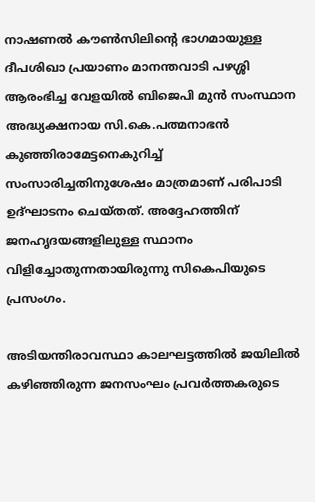നാഷണല്‍ കൗണ്‍സിലിന്റെ ഭാഗമായുള്ള ദീപശിഖാ പ്രയാണം മാനന്തവാടി പഴശ്ശി ആരംഭിച്ച വേളയില്‍ ബിജെപി മുന്‍ സംസ്ഥാന അദ്ധ്യക്ഷനായ സി.കെ.പത്മനാഭന്‍ കുഞ്ഞിരാമേട്ടനെകുറിച്ച് സംസാരിച്ചതിനുശേഷം മാത്രമാണ് പരിപാടി ഉദ്ഘാടനം ചെയ്തത്. അദ്ദേഹത്തിന് ജനഹൃദയങ്ങളിലുള്ള സ്ഥാനം വിളിച്ചോതുന്നതായിരുന്നു സികെപിയുടെ പ്രസംഗം.

അടിയന്തിരാവസ്ഥാ കാലഘട്ടത്തില്‍ ജയിലില്‍ കഴിഞ്ഞിരുന്ന ജനസംഘം പ്രവര്‍ത്തകരുടെ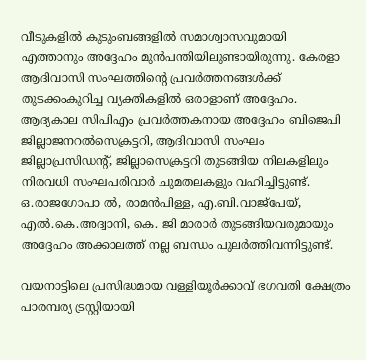വീടുകളില്‍ കുടുംബങ്ങളില്‍ സമാശ്വാസവുമായി എത്താനും അദ്ദേഹം മുന്‍പന്തിയിലുണ്ടായിരുന്നു. കേരളാ ആദിവാസി സംഘത്തിന്റെ പ്രവര്‍ത്തനങ്ങള്‍ക്ക് തുടക്കംകുറിച്ച വ്യക്തികളില്‍ ഒരാളാണ് അദ്ദേഹം. ആദ്യകാല സിപിഎം പ്രവര്‍ത്തകനായ അദ്ദേഹം ബിജെപി ജില്ലാജനറല്‍സെക്രട്ടറി, ആദിവാസി സംഘം ജില്ലാപ്രസിഡന്റ്, ജില്ലാസെക്രട്ടറി തുടങ്ങിയ നിലകളിലും നിരവധി സംഘപരിവാര്‍ ചുമതലകളും വഹിച്ചിട്ടുണ്ട്. ഒ.രാജഗോപാ ല്‍, രാമന്‍പിള്ള, എ.ബി.വാജ്‌പേയ്, എല്‍.കെ.അദ്വാനി, കെ. ജി മാരാര്‍ തുടങ്ങിയവരുമായും അദ്ദേഹം അക്കാലത്ത് നല്ല ബന്ധം പുലര്‍ത്തിവന്നിട്ടുണ്ട്.

വയനാട്ടിലെ പ്രസിദ്ധമായ വള്ളിയൂര്‍ക്കാവ് ഭഗവതി ക്ഷേത്രം പാരമ്പര്യ ട്രസ്റ്റിയായി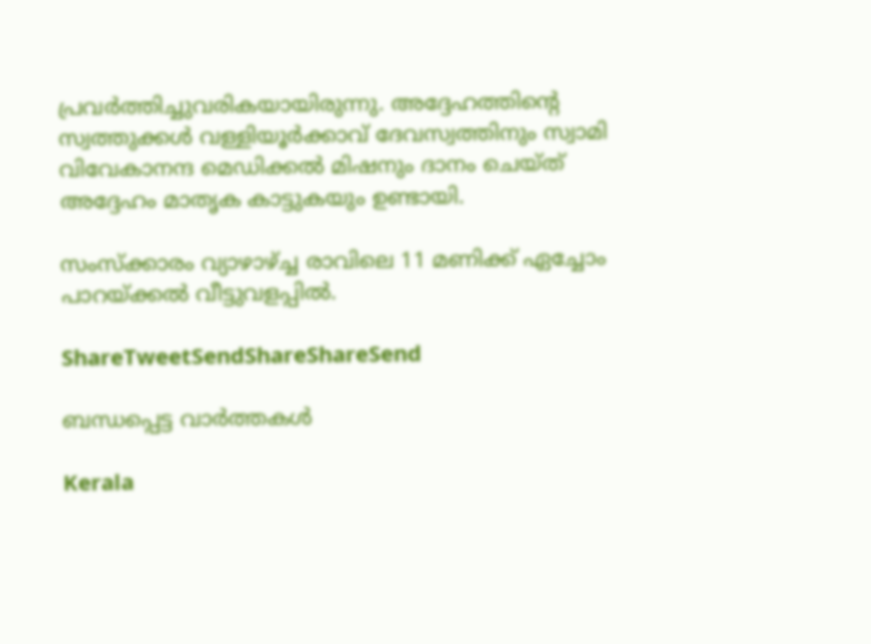പ്രവര്‍ത്തിച്ചുവരികയായിരുന്നു. അദ്ദേഹത്തിന്റെ സ്വത്തുക്കള്‍ വള്ളിയൂര്‍ക്കാവ് ദേവസ്വത്തിനും സ്വാമി വിവേകാനന്ദ മെഡിക്കല്‍ മിഷനും ദാനം ചെയ്ത് അദ്ദേഹം മാതൃക കാട്ടുകയും ഉണ്ടായി.

സംസ്‌ക്കാരം വ്യാഴാഴ്‌ച്ച രാവിലെ 11 മണിക്ക് ഏച്ചോം പാറയ്‌ക്കല്‍ വീട്ടുവളപ്പില്‍.

ShareTweetSendShareShareSend

ബന്ധപ്പെട്ട വാര്‍ത്തകള്‍

Kerala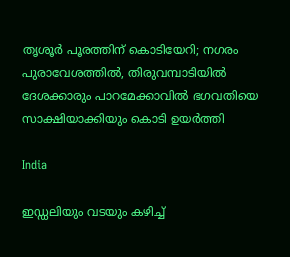തൃശൂർ പൂരത്തിന് കൊടിയേറി; നഗരം പുരാവേശത്തിൽ, തിരുവമ്പാടിയില്‍ ദേശക്കാരും പാറമേക്കാവിൽ ഭഗവതിയെ സാക്ഷിയാക്കിയും കൊടി ഉയർത്തി

India

ഇഡ്ഡലിയും വടയും കഴിച്ച്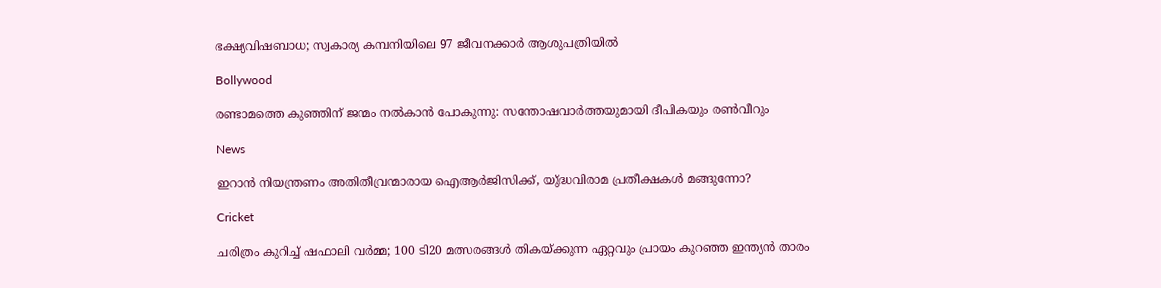ഭക്ഷ്യവിഷബാധ; സ്വകാര്യ കമ്പനിയിലെ 97 ജീവനക്കാർ ആശുപത്രിയിൽ

Bollywood

രണ്ടാമത്തെ കുഞ്ഞിന് ജന്മം നൽകാൻ പോകുന്നു: സന്തോഷവാർത്തയുമായി ദീപികയും രൺവീറും

News

ഇറാൻ നിയന്ത്രണം അതിതീവ്രന്മാരായ ഐആർജിസിക്ക്, യു്ദ്ധവിരാമ പ്രതീക്ഷകൾ മങ്ങുന്നോ?

Cricket

ചരിത്രം കുറിച്ച് ഷഫാലി വർമ്മ; 100 ടി20 മത്സരങ്ങൾ തികയ്‌ക്കുന്ന ഏറ്റവും പ്രായം കുറഞ്ഞ ഇന്ത്യൻ താരം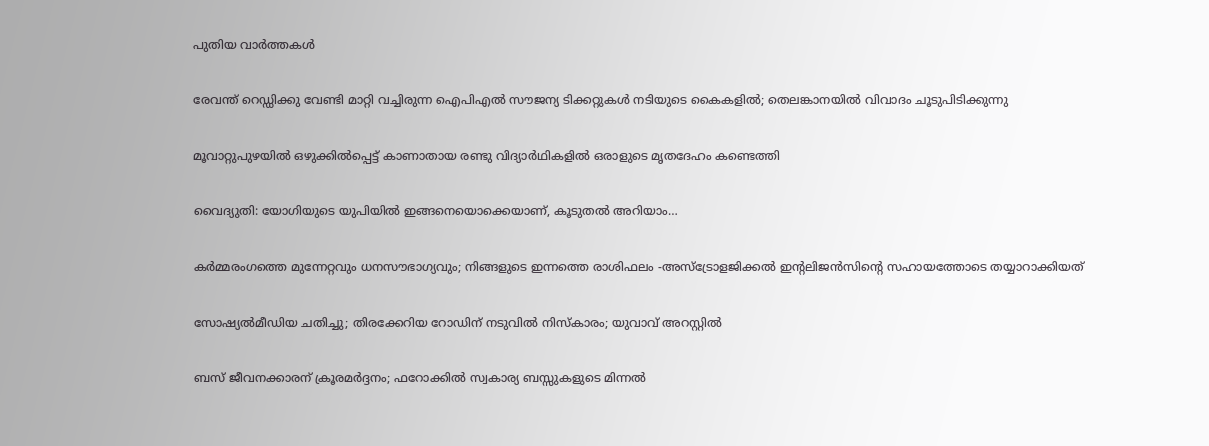പുതിയ വാര്‍ത്തകള്‍

രേവന്ത് റെഡ്ഡിക്കു വേണ്ടി മാറ്റി വച്ചിരുന്ന ഐപിഎൽ സൗജന്യ ടിക്കറ്റുകൾ നടിയുടെ കൈകളിൽ; തെലങ്കാനയിൽ വിവാദം ചൂടുപിടിക്കുന്നു

മൂവാറ്റുപുഴയില്‍ ഒഴുക്കില്‍പ്പെട്ട് കാണാതായ രണ്ടു വിദ്യാര്‍ഥികളില്‍ ഒരാളുടെ മൃതദേഹം കണ്ടെത്തി

വൈദ്യുതി: യോഗിയുടെ യുപിയിൽ ഇങ്ങനെയൊക്കെയാണ്, കൂടുതൽ അറിയാം…

കർമ്മരംഗത്തെ മുന്നേറ്റവും ധനസൗഭാഗ്യവും; നിങ്ങളുടെ ഇന്നത്തെ രാശിഫലം -അസ്ട്രോളജിക്കൽ ഇന്റലിജൻസിന്റെ സഹായത്തോടെ തയ്യാറാക്കിയത്

സോഷ്യല്‍മീഡിയ ചതിച്ചു; തിരക്കേറിയ റോഡിന് നടുവിൽ നിസ്കാരം; യുവാവ് അറസ്റ്റിൽ

ബസ് ജീവനക്കാരന് ക്രൂരമർദ്ദനം; ഫറോക്കിൽ സ്വകാര്യ ബസ്സുകളുടെ മിന്നൽ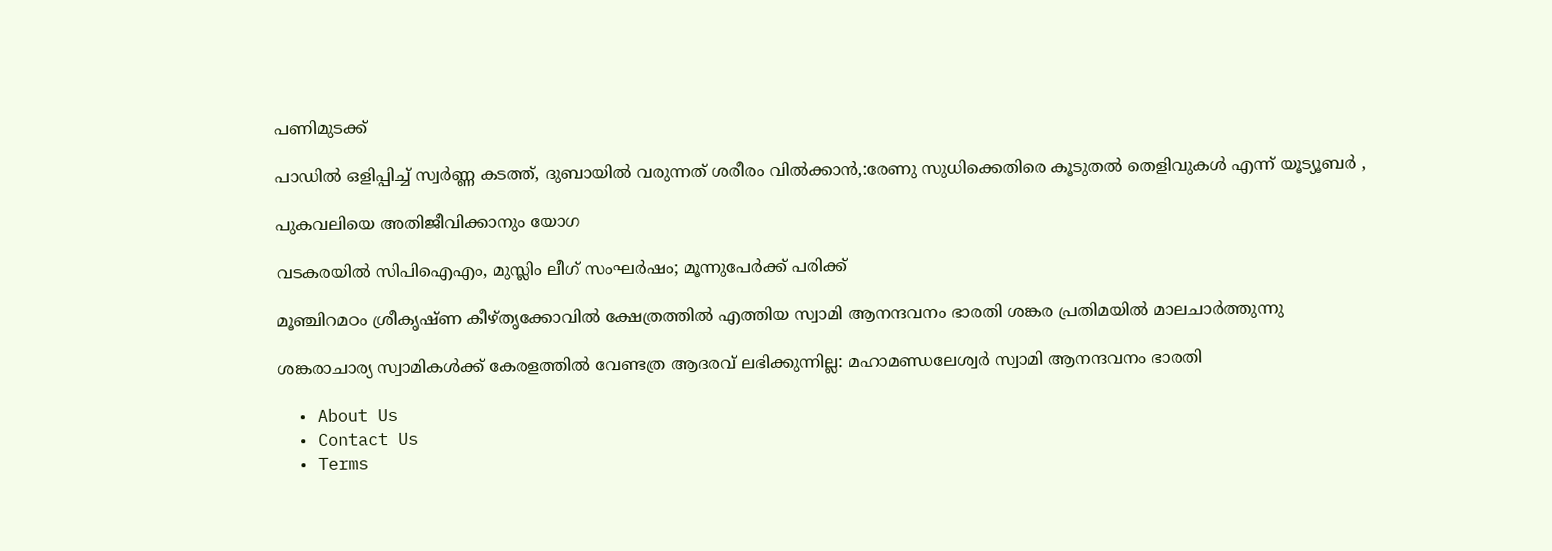പണിമുടക്ക്

പാഡിൽ ഒളിപ്പിച്ച് സ്വർണ്ണ കടത്ത്, ദുബായിൽ വരുന്നത് ശരീരം വിൽക്കാൻ,:രേണു സുധിക്കെതിരെ കൂടുതൽ തെളിവുകൾ എന്ന് യൂട്യൂബർ ,

പുകവലിയെ അതിജീവിക്കാനും യോഗ

വടകരയില്‍ സിപിഐഎം, മുസ്ലിം ലീഗ് സംഘര്‍ഷം; മൂന്നുപേര്‍ക്ക് പരിക്ക്

മൂഞ്ചിറമഠം ശ്രീകൃഷ്ണ കീഴ്തൃക്കോവില്‍ ക്ഷേത്രത്തില്‍ എത്തിയ സ്വാമി ആനന്ദവനം ഭാരതി ശങ്കര പ്രതിമയില്‍ മാലചാര്‍ത്തുന്നു

ശങ്കരാചാര്യ സ്വാമികള്‍ക്ക് കേരളത്തില്‍ വേണ്ടത്ര ആദരവ് ലഭിക്കുന്നില്ല: മഹാമണ്ഡലേശ്വര്‍ സ്വാമി ആനന്ദവനം ഭാരതി

  • About Us
  • Contact Us
  • Terms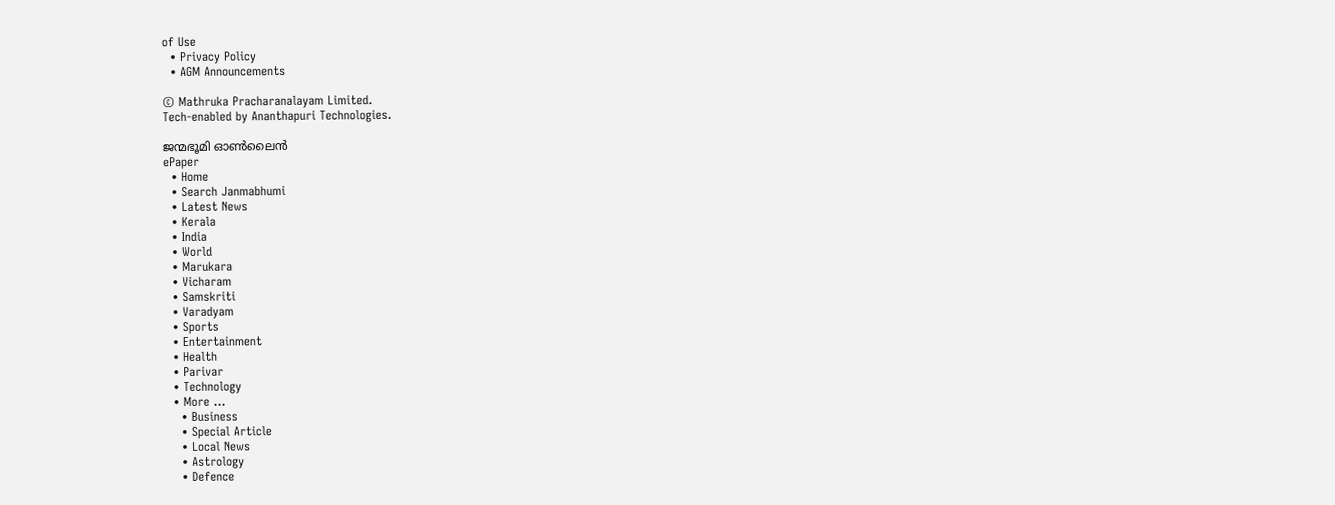of Use
  • Privacy Policy
  • AGM Announcements

© Mathruka Pracharanalayam Limited.
Tech-enabled by Ananthapuri Technologies.

ജന്മഭൂമി ഓണ്‍ലൈന്‍
ePaper
  • Home
  • Search Janmabhumi
  • Latest News
  • Kerala
  • India
  • World
  • Marukara
  • Vicharam
  • Samskriti
  • Varadyam
  • Sports
  • Entertainment
  • Health
  • Parivar
  • Technology
  • More …
    • Business
    • Special Article
    • Local News
    • Astrology
    • Defence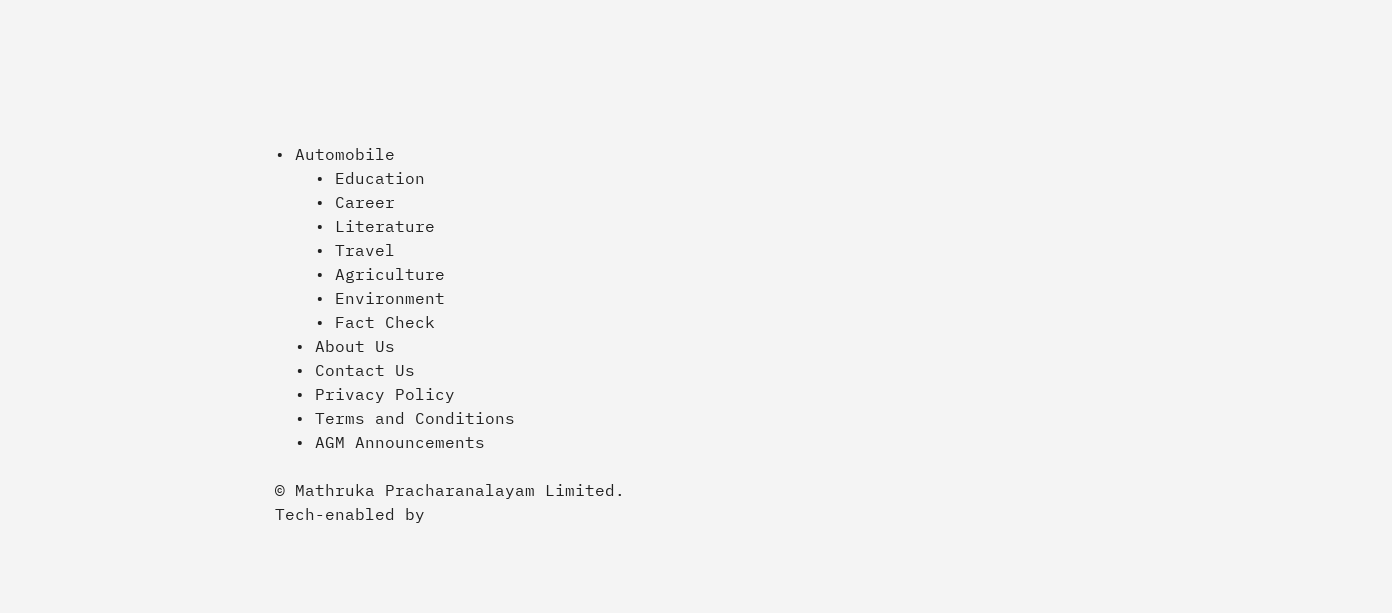• Automobile
    • Education
    • Career
    • Literature
    • Travel
    • Agriculture
    • Environment
    • Fact Check
  • About Us
  • Contact Us
  • Privacy Policy
  • Terms and Conditions
  • AGM Announcements

© Mathruka Pracharanalayam Limited.
Tech-enabled by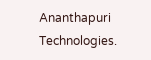Ananthapuri Technologies.